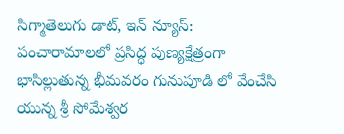సిగ్మాతెలుగు డాట్, ఇన్ న్యూస్: పంచారామాలలో ప్రసిద్ధ పుణ్యక్షేత్రంగా భాసిల్లుతున్న భీమవరం గునుపూడి లో వేంచేసి యున్న శ్రీ సోమేశ్వర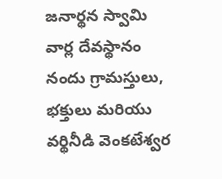జనార్థన స్వామి వార్ల దేవస్థానం నందు గ్రామస్తులు, భక్తులు మరియు వర్థినీడి వెంకటేశ్వర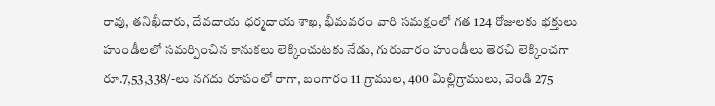రావు, తనిఖీదారు, దేవదాయ ధర్మదాయ శాఖ, భీమవరం వారి సమక్షంలో గత 124 రోజులకు భక్తులు హుండీలలో సమర్పించిన కానుకలు లెక్కించుటకు నేడు, గురువారం హుండీలు తెరచి లెక్కించగా రూ.7,53,338/-లు నగదు రూపంలో రాగా, బంగారం 11 గ్రాముల, 400 మిల్లిగ్రాములు, వెండి 275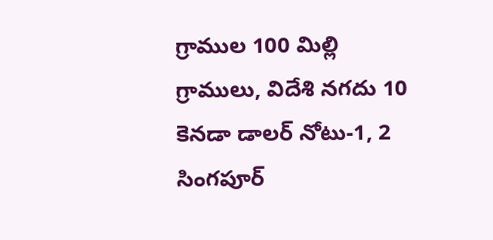గ్రాముల 100 మిల్లి గ్రాములు, విదేశి నగదు 10 కెనడా డాలర్ నోటు-1, 2 సింగపూర్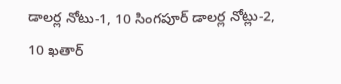డాలర్ల నోటు-1, 10 సింగపూర్ డాలర్ల నోట్లు-2, 10 ఖతార్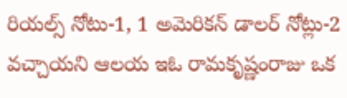రియల్స్ నోటు-1, 1 అమెరికన్ డాలర్ నోట్లు-2 వచ్చాయని ఆలయ ఇఓ రామకృష్ణంరాజు ఒక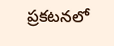ప్రకటనలో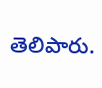తెలిపారు.